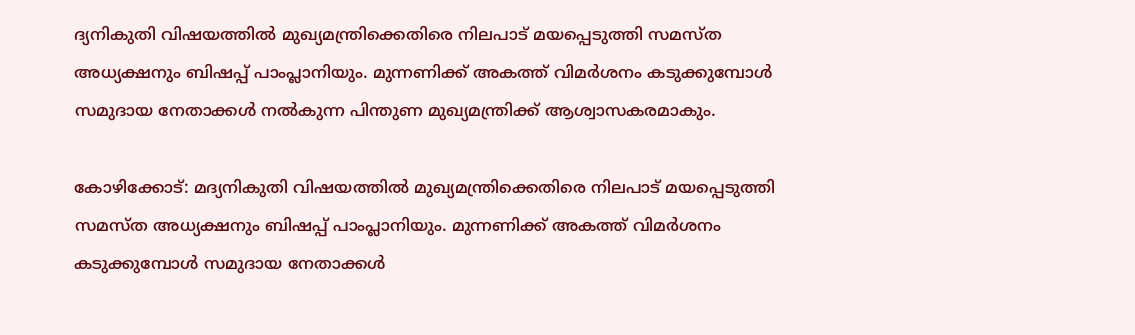ദ്യനികുതി വിഷയത്തിൽ മുഖ്യമന്ത്രിക്കെതിരെ നിലപാട് മയപ്പെടുത്തി സമസ്ത അധ്യക്ഷനും ബിഷപ്പ് പാംപ്ലാനിയും. മുന്നണിക്ക് അകത്ത് വിമർശനം കടുക്കുമ്പോൾ സമുദായ നേതാക്കൾ നൽകുന്ന പിന്തുണ മുഖ്യമന്ത്രിക്ക് ആശ്വാസകരമാകും.

കോഴിക്കോട്: മദ്യനികുതി വിഷയത്തിൽ മുഖ്യമന്ത്രിക്കെതിരെ നിലപാട് മയപ്പെടുത്തി സമസ്ത അധ്യക്ഷനും ബിഷപ്പ് പാംപ്ലാനിയും. മുന്നണിക്ക് അകത്ത് വിമർശനം കടുക്കുമ്പോൾ സമുദായ നേതാക്കൾ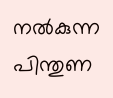നൽകുന്ന പിന്തുണ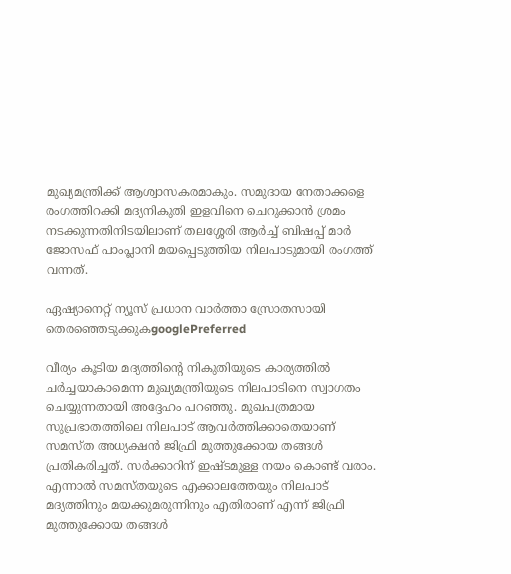മുഖ്യമന്ത്രിക്ക് ആശ്വാസകരമാകും. സമുദായ നേതാക്കളെ രംഗത്തിറക്കി മദ്യനികുതി ഇളവിനെ ചെറുക്കാൻ ശ്രമം നടക്കുന്നതിനിടയിലാണ് തലശ്ശേരി ആർച്ച് ബിഷപ്പ് മാർ ജോസഫ് പാംപ്ലാനി മയപ്പെടുത്തിയ നിലപാടുമായി രംഗത്ത് വന്നത്.

ഏഷ്യാനെറ്റ് ന്യൂസ് പ്രധാന വാർത്താ സ്രോതസായി തെരഞ്ഞെടുക്കുകgooglePreferred

വീര്യം കൂടിയ മദ്യത്തിന്റെ നികുതിയുടെ കാര്യത്തിൽ ചർച്ചയാകാമെന്ന മുഖ്യമന്ത്രിയുടെ നിലപാടിനെ സ്വാഗതം ചെയ്യുന്നതായി അദ്ദേഹം പറഞ്ഞു. മുഖപത്രമായ സുപ്രഭാതത്തിലെ നിലപാട് ആവർത്തിക്കാതെയാണ് സമസ്ത അധ്യക്ഷൻ ജിഫ്രി മുത്തുക്കോയ തങ്ങൾ പ്രതികരിച്ചത്. സർക്കാറിന് ഇഷ്ടമുള്ള നയം കൊണ്ട് വരാം. എന്നാൽ സമസ്തയുടെ എക്കാലത്തേയും നിലപാട് മദ്യത്തിനും മയക്കുമരുന്നിനും എതിരാണ് എന്ന് ജിഫ്രി മുത്തുക്കോയ തങ്ങൾ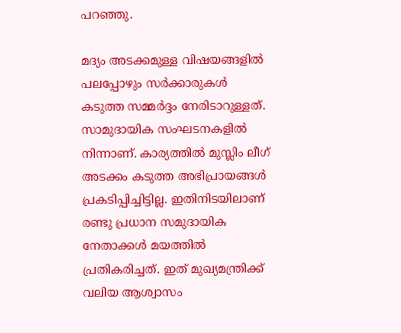പറഞ്ഞു.

മദ്യം അടക്കമുള്ള വിഷയങ്ങളിൽ പലപ്പോഴും സർക്കാരുകൾ കടുത്ത സമ്മർദ്ദം നേരിടാറുള്ളത്. സാമുദായിക സംഘടനകളിൽ നിന്നാണ്. കാര്യത്തിൽ മുസ്ലിം ലീഗ് അടക്കം കടുത്ത അഭിപ്രായങ്ങൾ പ്രകടിപ്പിച്ചിട്ടില്ല. ഇതിനിടയിലാണ് രണ്ടു പ്രധാന സമുദായിക നേതാക്കൾ മയത്തിൽ പ്രതികരിച്ചത്. ഇത് മുഖ്യമന്ത്രിക്ക് വലിയ ആശ്വാസം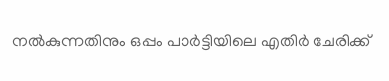നൽകുന്നതിനും ഒപ്പം പാർട്ടിയിലെ എതിർ ചേരിക്ക്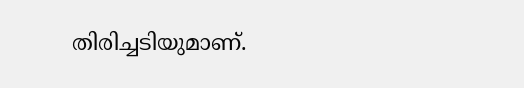തിരിച്ചടിയുമാണ്.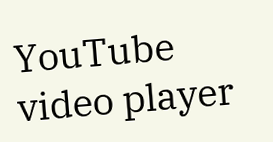YouTube video player